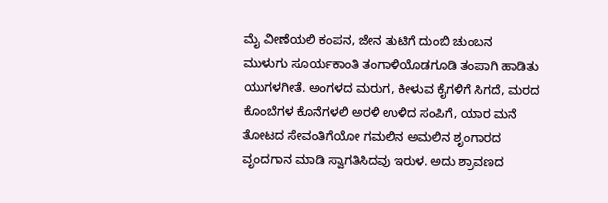ಮೈ ವೀಣೆಯಲಿ ಕಂಪನ, ಜೇನ ತುಟಿಗೆ ದುಂಬಿ ಚುಂಬನ
ಮುಳುಗು ಸೂರ್ಯಕಾಂತಿ ತಂಗಾಳಿಯೊಡಗೂಡಿ ತಂಪಾಗಿ ಹಾಡಿತು ಯುಗಳಗೀತೆ. ಅಂಗಳದ ಮರುಗ, ಕೀಳುವ ಕೈಗಳಿಗೆ ಸಿಗದೆ, ಮರದ ಕೊಂಬೆಗಳ ಕೊನೆಗಳಲಿ ಅರಳಿ ಉಳಿದ ಸಂಪಿಗೆ, ಯಾರ ಮನೆ ತೋಟದ ಸೇವಂತಿಗೆಯೋ ಗಮಲಿನ ಅಮಲಿನ ಶೃಂಗಾರದ ವೃಂದಗಾನ ಮಾಡಿ ಸ್ವಾಗತಿಸಿದವು ಇರುಳ. ಅದು ಶ್ರಾವಣದ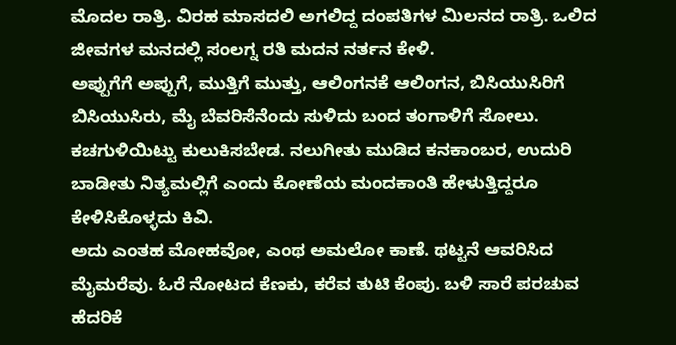ಮೊದಲ ರಾತ್ರಿ. ವಿರಹ ಮಾಸದಲಿ ಅಗಲಿದ್ದ ದಂಪತಿಗಳ ಮಿಲನದ ರಾತ್ರಿ. ಒಲಿದ ಜೀವಗಳ ಮನದಲ್ಲಿ ಸಂಲಗ್ನ ರತಿ ಮದನ ನರ್ತನ ಕೇಳಿ.
ಅಪ್ಪುಗೆಗೆ ಅಪ್ಪುಗೆ, ಮುತ್ತಿಗೆ ಮುತ್ತು, ಆಲಿಂಗನಕೆ ಆಲಿಂಗನ, ಬಿಸಿಯುಸಿರಿಗೆ ಬಿಸಿಯುಸಿರು, ಮೈ ಬೆವರಿಸೆನೆಂದು ಸುಳಿದು ಬಂದ ತಂಗಾಳಿಗೆ ಸೋಲು. ಕಚಗುಳಿಯಿಟ್ಟು ಕುಲುಕಿಸಬೇಡ. ನಲುಗೀತು ಮುಡಿದ ಕನಕಾಂಬರ, ಉದುರಿ ಬಾಡೀತು ನಿತ್ಯಮಲ್ಲಿಗೆ ಎಂದು ಕೋಣೆಯ ಮಂದಕಾಂತಿ ಹೇಳುತ್ತಿದ್ದರೂ ಕೇಳಿಸಿಕೊಳ್ಳದು ಕಿವಿ.
ಅದು ಎಂತಹ ಮೋಹವೋ, ಎಂಥ ಅಮಲೋ ಕಾಣೆ. ಥಟ್ಟನೆ ಆವರಿಸಿದ ಮೈಮರೆವು. ಓರೆ ನೋಟದ ಕೆಣಕು, ಕರೆವ ತುಟಿ ಕೆಂಪು. ಬಳಿ ಸಾರೆ ಪರಚುವ ಹೆದರಿಕೆ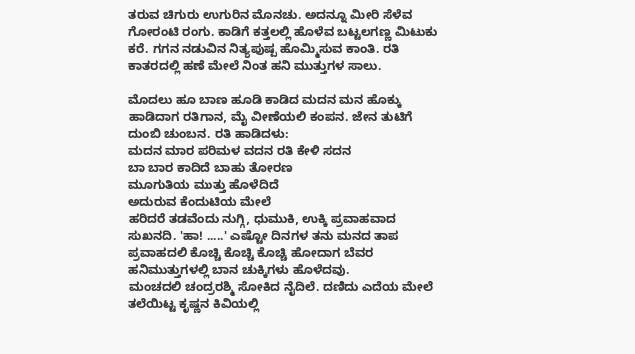ತರುವ ಚಿಗುರು ಉಗುರಿನ ಮೊನಚು. ಅದನ್ನೂ ಮೀರಿ ಸೆಳೆವ ಗೋರಂಟಿ ರಂಗು. ಕಾಡಿಗೆ ಕತ್ತಲಲ್ಲಿ ಹೊಳೆವ ಬಟ್ಟಲಗಣ್ಣ ಮಿಟುಕು ಕರೆ. ಗಗನ ನಡುವಿನ ನಿತ್ಯಪುಷ್ಪ ಹೊಮ್ಮಿಸುವ ಕಾಂತಿ. ರತಿ ಕಾತರದಲ್ಲಿ ಹಣೆ ಮೇಲೆ ನಿಂತ ಹನಿ ಮುತ್ತುಗಳ ಸಾಲು.

ಮೊದಲು ಹೂ ಬಾಣ ಹೂಡಿ ಕಾಡಿದ ಮದನ ಮನ ಹೊಕ್ಕು ಹಾಡಿದಾಗ ರತಿಗಾನ, ಮೈ ವೀಣೆಯಲಿ ಕಂಪನ. ಜೇನ ತುಟಿಗೆ ದುಂಬಿ ಚುಂಬನ. ರತಿ ಹಾಡಿದಳು:
ಮದನ ಮಾರ ಪರಿಮಳ ವದನ ರತಿ ಕೇಳಿ ಸದನ
ಬಾ ಬಾರ ಕಾದಿದೆ ಬಾಹು ತೋರಣ
ಮೂಗುತಿಯ ಮುತ್ತು ಹೊಳೆದಿದೆ
ಅದುರುವ ಕೆಂದುಟಿಯ ಮೇಲೆ
ಹರಿದರೆ ತಡವೆಂದು ನುಗ್ಗಿ, ಧುಮುಕಿ, ಉಕ್ಕಿ ಪ್ರವಾಹವಾದ ಸುಖನದಿ. 'ಹಾ! .....' ಎಷ್ಟೋ ದಿನಗಳ ತನು ಮನದ ತಾಪ ಪ್ರವಾಹದಲಿ ಕೊಚ್ಚಿ ಕೊಚ್ಚಿ ಕೊಚ್ಚಿ ಹೋದಾಗ ಬೆವರ ಹನಿಮುತ್ತುಗಳಲ್ಲಿ ಬಾನ ಚುಕ್ಕಿಗಳು ಹೊಳೆದವು.
ಮಂಚದಲಿ ಚಂದ್ರರಶ್ಮಿ ಸೋಕಿದ ನೈದಿಲೆ. ದಣಿದು ಎದೆಯ ಮೇಲೆ ತಲೆಯಿಟ್ಟ ಕೃಷ್ಣನ ಕಿವಿಯಲ್ಲಿ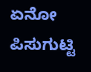ಏನೋ ಪಿಸುಗುಟ್ಟಿ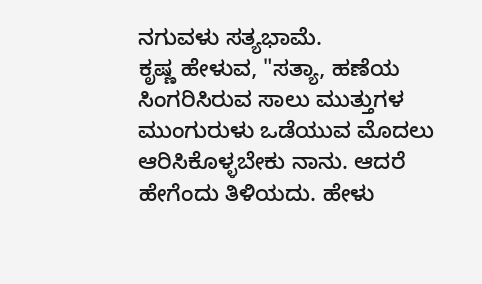ನಗುವಳು ಸತ್ಯಭಾಮೆ.
ಕೃಷ್ಣ ಹೇಳುವ, "ಸತ್ಯಾ, ಹಣೆಯ ಸಿಂಗರಿಸಿರುವ ಸಾಲು ಮುತ್ತುಗಳ ಮುಂಗುರುಳು ಒಡೆಯುವ ಮೊದಲು ಆರಿಸಿಕೊಳ್ಳಬೇಕು ನಾನು. ಆದರೆ ಹೇಗೆಂದು ತಿಳಿಯದು. ಹೇಳು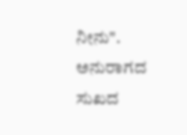ನೀನು". ಅನುರಾಗದ ಸುಖದ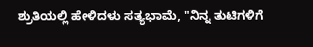ಶ್ರುತಿಯಲ್ಲಿ ಹೇಳಿದಳು ಸತ್ಯಭಾಮೆ, "ನಿನ್ನ ತುಟಿಗಳಿಗೆ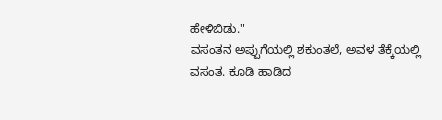ಹೇಳಿಬಿಡು."
ವಸಂತನ ಅಪ್ಪುಗೆಯಲ್ಲಿ ಶಕುಂತಲೆ, ಅವಳ ತೆಕ್ಕೆಯಲ್ಲಿ ವಸಂತ. ಕೂಡಿ ಹಾಡಿದ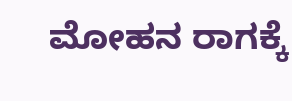ಮೋಹನ ರಾಗಕ್ಕೆ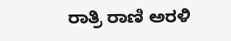ರಾತ್ರಿ ರಾಣಿ ಅರಳಿ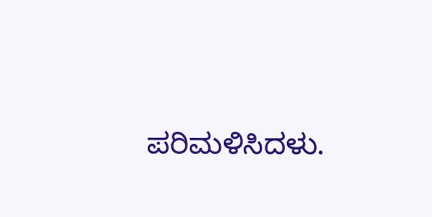ಪರಿಮಳಿಸಿದಳು.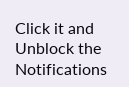Click it and Unblock the Notifications